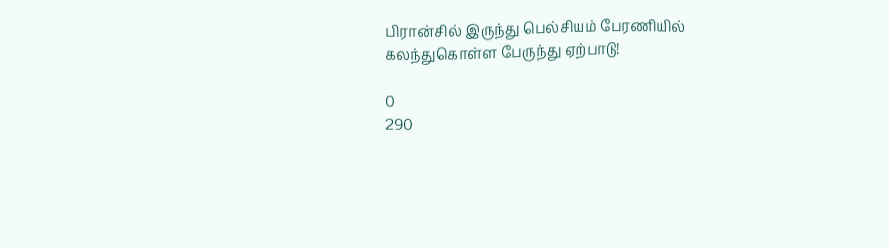பிரான்சில் இருந்து பெல்சியம் பேரணியில் கலந்துகொள்ள பேருந்து ஏற்பாடு!

0
290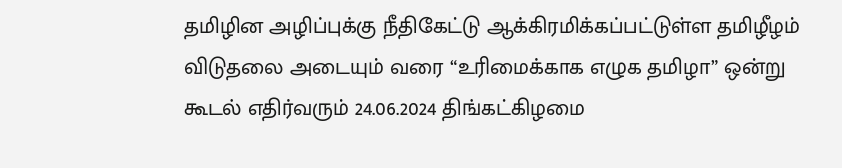தமிழின அழிப்புக்கு நீதிகேட்டு ஆக்கிரமிக்கப்பட்டுள்ள தமிழீழம் விடுதலை அடையும் வரை “உரிமைக்காக எழுக தமிழா” ஒன்று கூடல் எதிர்வரும் 24.06.2024 திங்கட்கிழமை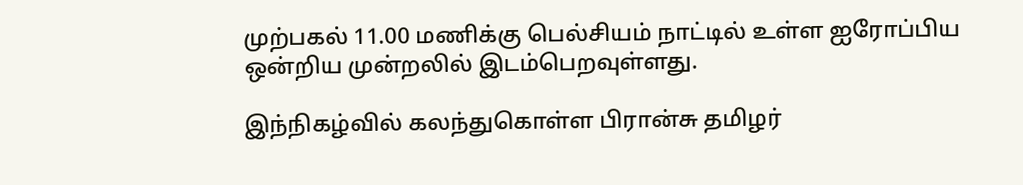முற்பகல் 11.00 மணிக்கு பெல்சியம் நாட்டில் உள்ள ஐரோப்பிய ஒன்றிய முன்றலில் இடம்பெறவுள்ளது.

இந்நிகழ்வில் கலந்துகொள்ள பிரான்சு தமிழர்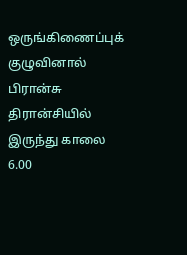ஒருங்கிணைப்புக் குழுவினால் பிரான்சு திரான்சியில் இருந்து காலை 6.00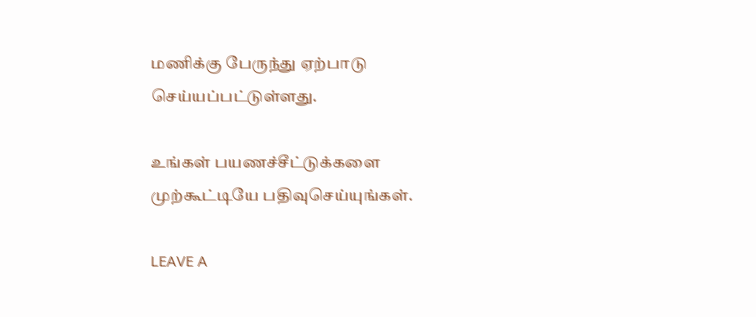மணிக்கு பேருந்து ஏற்பாடு செய்யப்பட்டுள்ளது.

உங்கள் பயணச்சீட்டுக்களை முற்கூட்டியே பதிவுசெய்யுங்கள்.

LEAVE A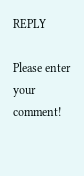REPLY

Please enter your comment!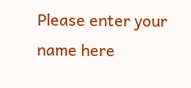Please enter your name here